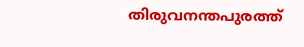തിരുവനന്തപുരത്ത്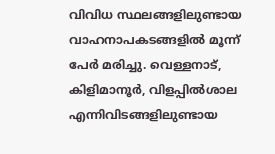വിവിധ സ്ഥലങ്ങളിലുണ്ടായ വാഹനാപകടങ്ങളിൽ മൂന്ന് പേർ മരിച്ചു. വെള്ളനാട്, കിളിമാനൂർ, വിളപ്പിൽശാല എന്നിവിടങ്ങളിലുണ്ടായ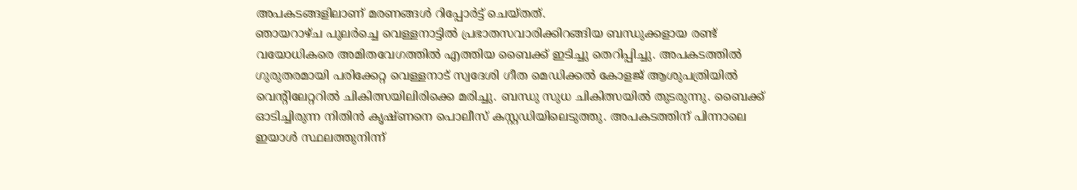അപകടങ്ങളിലാണ് മരണങ്ങൾ റിപ്പോർട്ട് ചെയ്തത്.
ഞായറാഴ്ച പുലർച്ചെ വെള്ളനാട്ടിൽ പ്രഭാതസവാരിക്കിറങ്ങിയ ബന്ധുക്കളായ രണ്ട് വയോധികരെ അമിതവേഗത്തിൽ എത്തിയ ബൈക്ക് ഇടിച്ചു തെറിപ്പിച്ചു. അപകടത്തിൽ ഗുരുതരമായി പരിക്കേറ്റ വെള്ളനാട് സ്വദേശി ഗീത മെഡിക്കൽ കോളജ് ആശുപത്രിയിൽ വെന്റിലേറ്ററിൽ ചികിത്സയിലിരിക്കെ മരിച്ചു. ബന്ധു സുധ ചികിത്സയിൽ തുടരുന്നു. ബൈക്ക് ഓടിച്ചിരുന്ന നിതിൻ കൃഷ്ണനെ പൊലീസ് കസ്റ്റഡിയിലെടുത്തു. അപകടത്തിന് പിന്നാലെ ഇയാൾ സ്ഥലത്തുനിന്ന്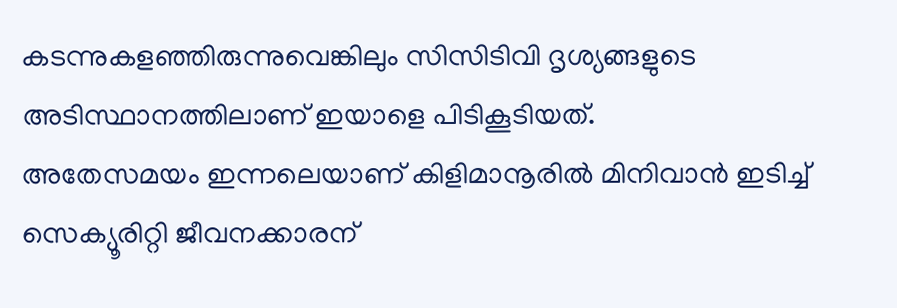കടന്നുകളഞ്ഞിരുന്നുവെങ്കിലും സിസിടിവി ദൃശ്യങ്ങളുടെ അടിസ്ഥാനത്തിലാണ് ഇയാളെ പിടികൂടിയത്.
അതേസമയം ഇന്നലെയാണ് കിളിമാനൂരിൽ മിനിവാൻ ഇടിച്ച് സെക്യൂരിറ്റി ജീവനക്കാരന്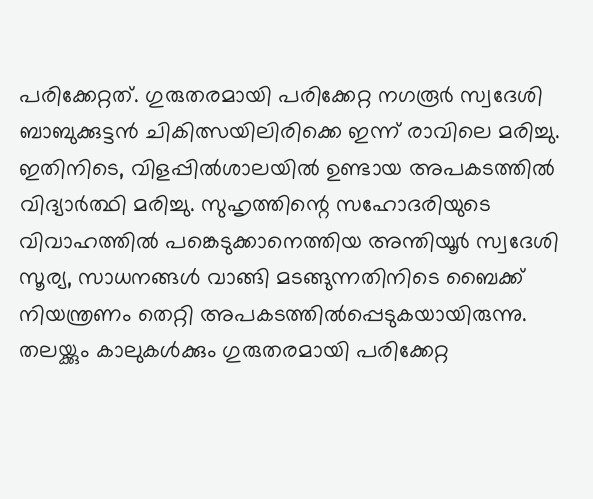പരിക്കേറ്റത്. ഗുരുതരമായി പരിക്കേറ്റ നഗരൂർ സ്വദേശി ബാബുക്കുട്ടൻ ചികിത്സയിലിരിക്കെ ഇന്ന് രാവിലെ മരിച്ചു.
ഇതിനിടെ, വിളപ്പിൽശാലയിൽ ഉണ്ടായ അപകടത്തിൽ വിദ്യാർത്ഥി മരിച്ചു. സുഹൃത്തിന്റെ സഹോദരിയുടെ വിവാഹത്തിൽ പങ്കെടുക്കാനെത്തിയ അന്തിയൂർ സ്വദേശി സൂര്യ, സാധനങ്ങൾ വാങ്ങി മടങ്ങുന്നതിനിടെ ബൈക്ക് നിയന്ത്രണം തെറ്റി അപകടത്തിൽപ്പെടുകയായിരുന്നു. തലയ്ക്കും കാലുകൾക്കും ഗുരുതരമായി പരിക്കേറ്റ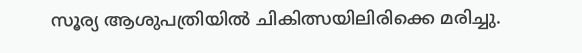സൂര്യ ആശുപത്രിയിൽ ചികിത്സയിലിരിക്കെ മരിച്ചു.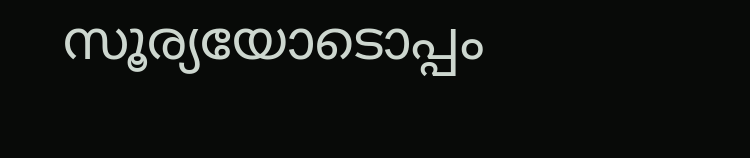സൂര്യയോടൊപ്പം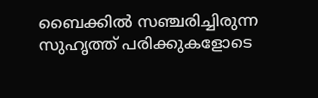ബൈക്കിൽ സഞ്ചരിച്ചിരുന്ന സുഹൃത്ത് പരിക്കുകളോടെ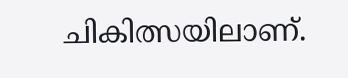ചികിത്സയിലാണ്.